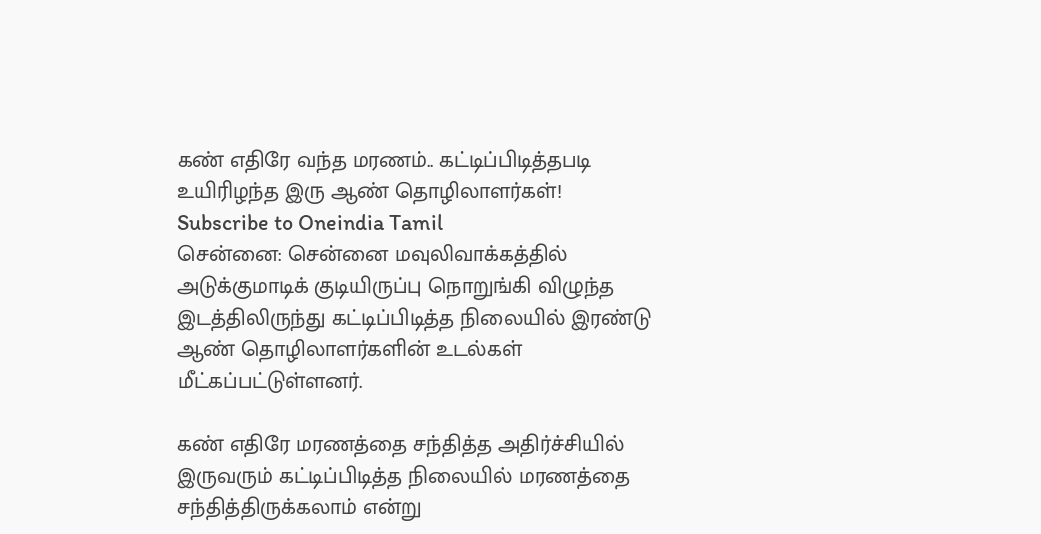கண் எதிரே வந்த மரணம்.. கட்டிப்பிடித்தபடி உயிரிழந்த இரு ஆண் தொழிலாளர்கள்!
Subscribe to Oneindia Tamil
சென்னை: சென்னை மவுலிவாக்கத்தில் அடுக்குமாடிக் குடியிருப்பு நொறுங்கி விழுந்த இடத்திலிருந்து கட்டிப்பிடித்த நிலையில் இரண்டு ஆண் தொழிலாளர்களின் உடல்கள் மீட்கப்பட்டுள்ளனர்.

கண் எதிரே மரணத்தை சந்தித்த அதிர்ச்சியில் இருவரும் கட்டிப்பிடித்த நிலையில் மரணத்தை சந்தித்திருக்கலாம் என்று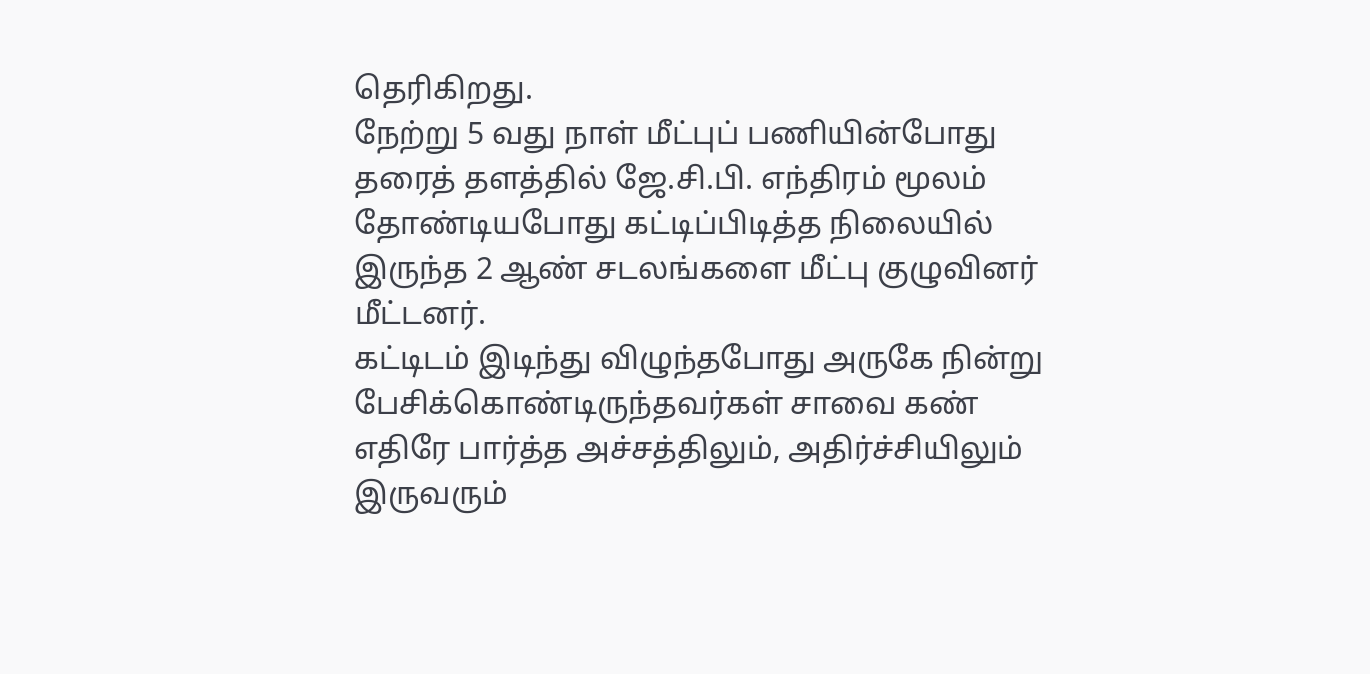தெரிகிறது.
நேற்று 5 வது நாள் மீட்புப் பணியின்போது தரைத் தளத்தில் ஜே.சி.பி. எந்திரம் மூலம் தோண்டியபோது கட்டிப்பிடித்த நிலையில் இருந்த 2 ஆண் சடலங்களை மீட்பு குழுவினர் மீட்டனர்.
கட்டிடம் இடிந்து விழுந்தபோது அருகே நின்று பேசிக்கொண்டிருந்தவர்கள் சாவை கண் எதிரே பார்த்த அச்சத்திலும், அதிர்ச்சியிலும் இருவரும்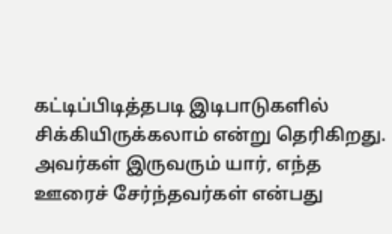கட்டிப்பிடித்தபடி இடிபாடுகளில் சிக்கியிருக்கலாம் என்று தெரிகிறது. அவர்கள் இருவரும் யார், எந்த ஊரைச் சேர்ந்தவர்கள் என்பது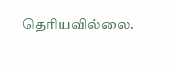தெரியவில்லை.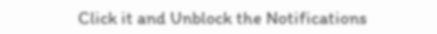Click it and Unblock the Notifications